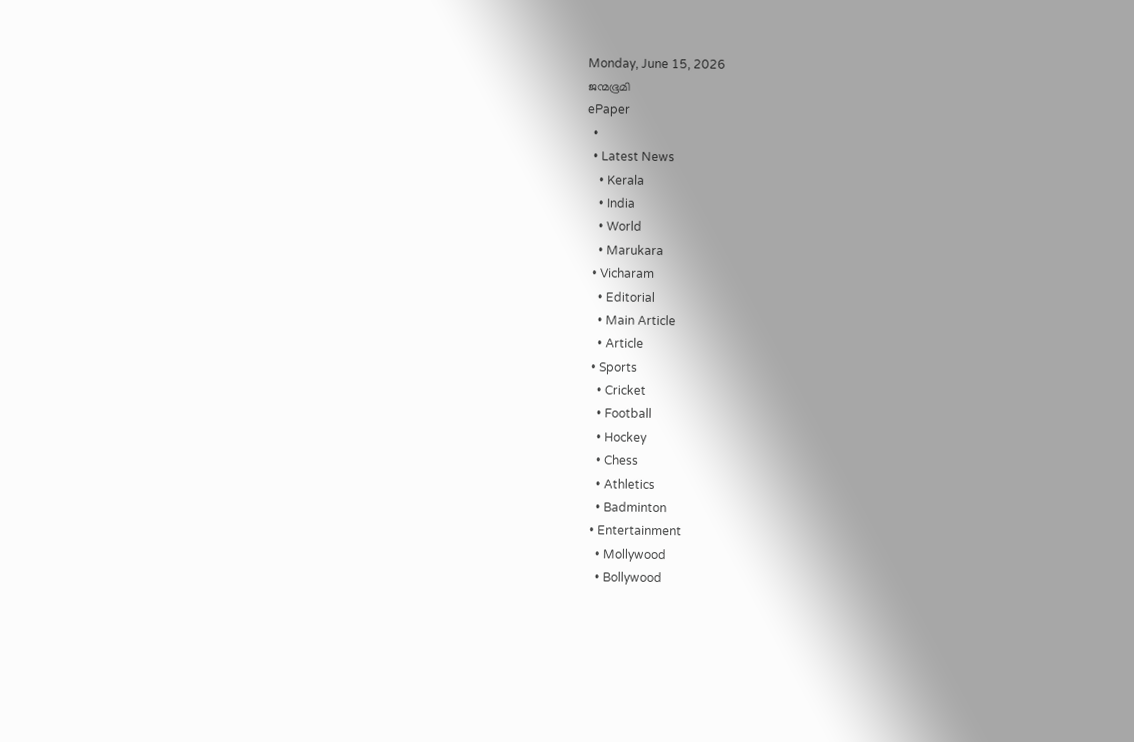Monday, June 15, 2026
ജന്മഭൂമി
ePaper
  •
  • Latest News
    • Kerala
    • India
    • World
    • Marukara
  • Vicharam
    • Editorial
    • Main Article
    • Article
  • Sports
    • Cricket
    • Football
    • Hockey
    • Chess
    • Athletics
    • Badminton
  • Entertainment
    • Mollywood
    • Bollywood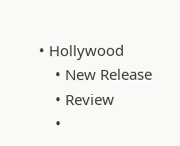• Hollywood
    • New Release
    • Review
    •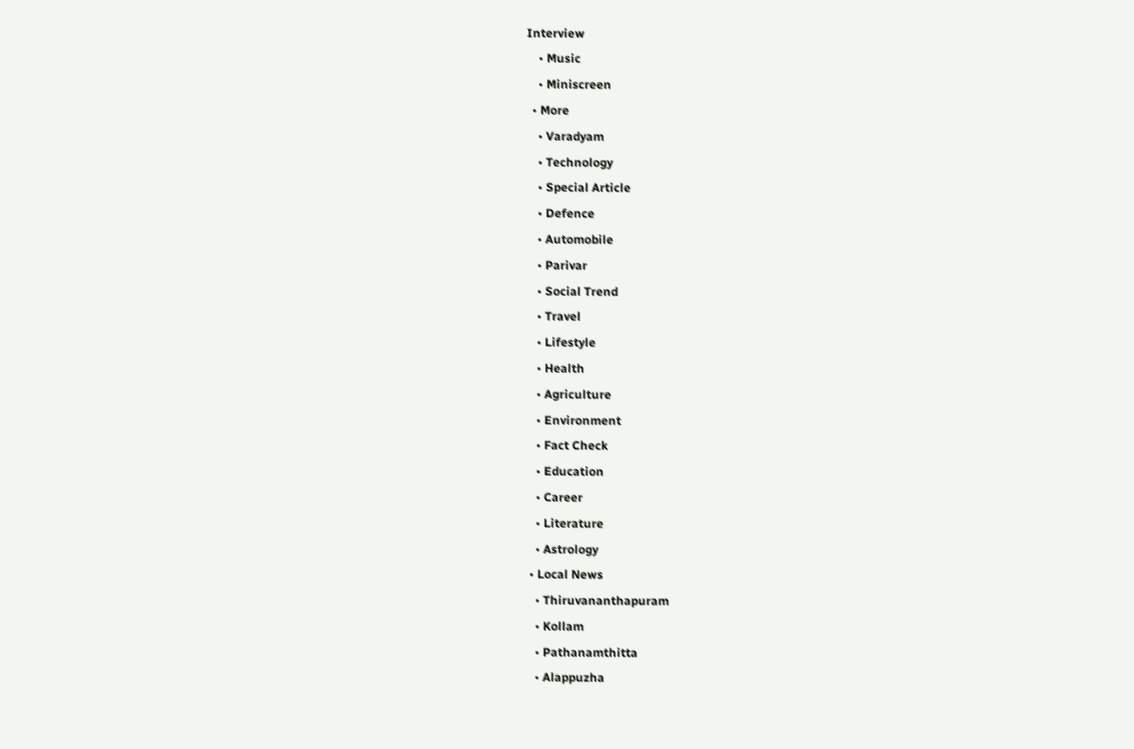Interview
    • Music
    • Miniscreen
  • More
    • Varadyam
    • Technology
    • Special Article
    • Defence
    • Automobile
    • Parivar
    • Social Trend
    • Travel
    • Lifestyle
    • Health
    • Agriculture
    • Environment
    • Fact Check
    • Education
    • Career
    • Literature
    • Astrology
  • Local News
    • Thiruvananthapuram
    • Kollam
    • Pathanamthitta
    • Alappuzha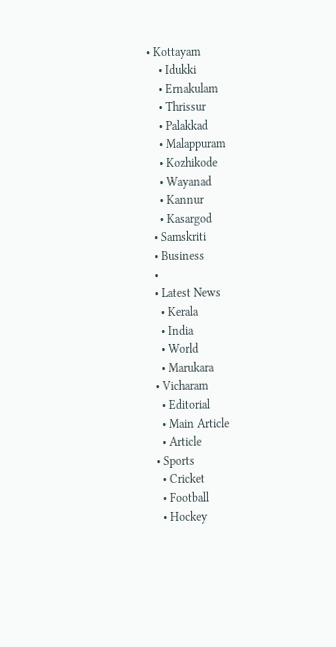• Kottayam
    • Idukki
    • Ernakulam
    • Thrissur
    • Palakkad
    • Malappuram
    • Kozhikode
    • Wayanad
    • Kannur
    • Kasargod
  • Samskriti
  • Business
  •
  • Latest News
    • Kerala
    • India
    • World
    • Marukara
  • Vicharam
    • Editorial
    • Main Article
    • Article
  • Sports
    • Cricket
    • Football
    • Hockey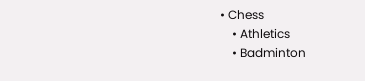• Chess
    • Athletics
    • Badminton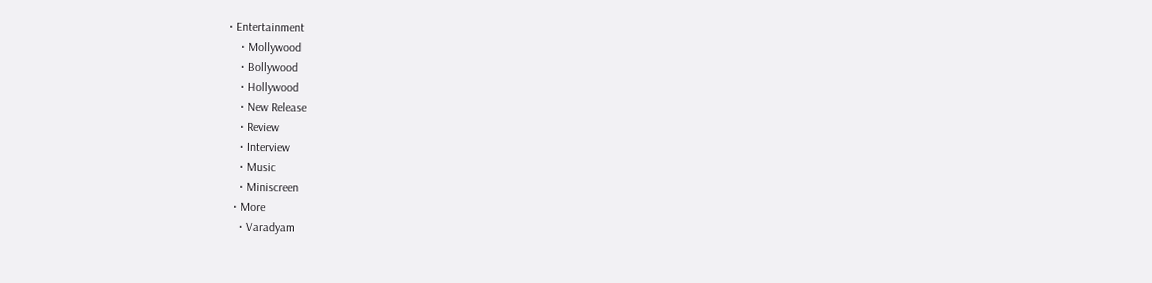• Entertainment
    • Mollywood
    • Bollywood
    • Hollywood
    • New Release
    • Review
    • Interview
    • Music
    • Miniscreen
  • More
    • Varadyam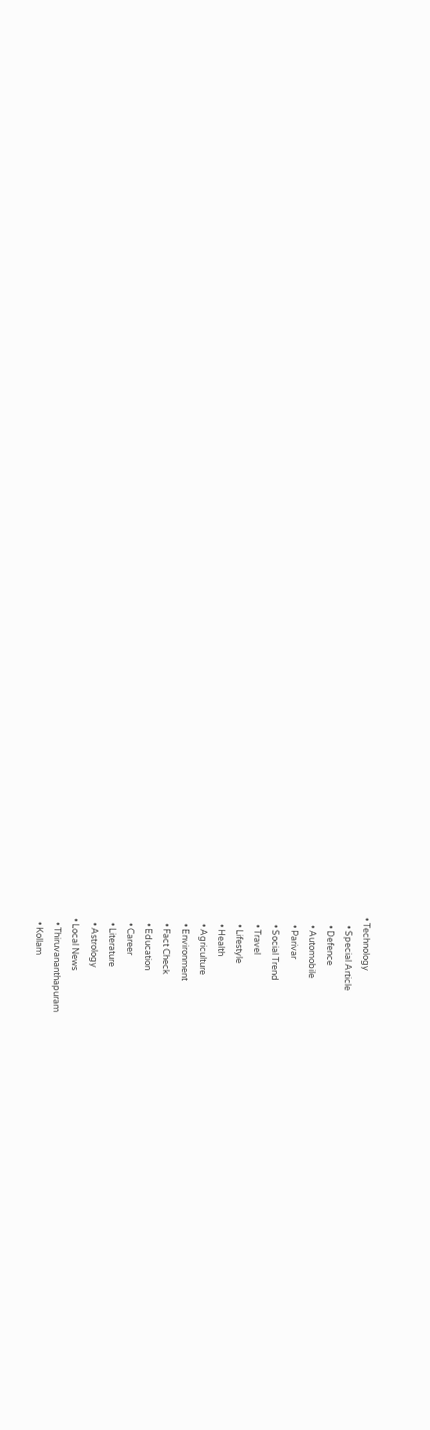• Technology
    • Special Article
    • Defence
    • Automobile
    • Parivar
    • Social Trend
    • Travel
    • Lifestyle
    • Health
    • Agriculture
    • Environment
    • Fact Check
    • Education
    • Career
    • Literature
    • Astrology
  • Local News
    • Thiruvananthapuram
    • Kollam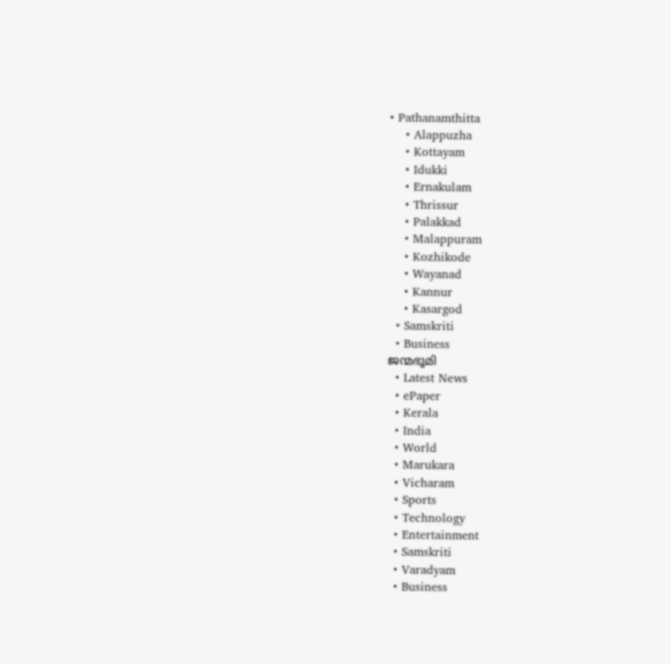• Pathanamthitta
    • Alappuzha
    • Kottayam
    • Idukki
    • Ernakulam
    • Thrissur
    • Palakkad
    • Malappuram
    • Kozhikode
    • Wayanad
    • Kannur
    • Kasargod
  • Samskriti
  • Business
ജന്മഭൂമി
  • Latest News
  • ePaper
  • Kerala
  • India
  • World
  • Marukara
  • Vicharam
  • Sports
  • Technology
  • Entertainment
  • Samskriti
  • Varadyam
  • Business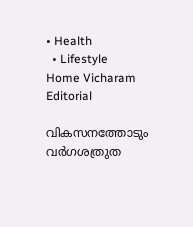• Health
  • Lifestyle
Home Vicharam Editorial

വികസനത്തോടും വര്‍ഗശത്രുത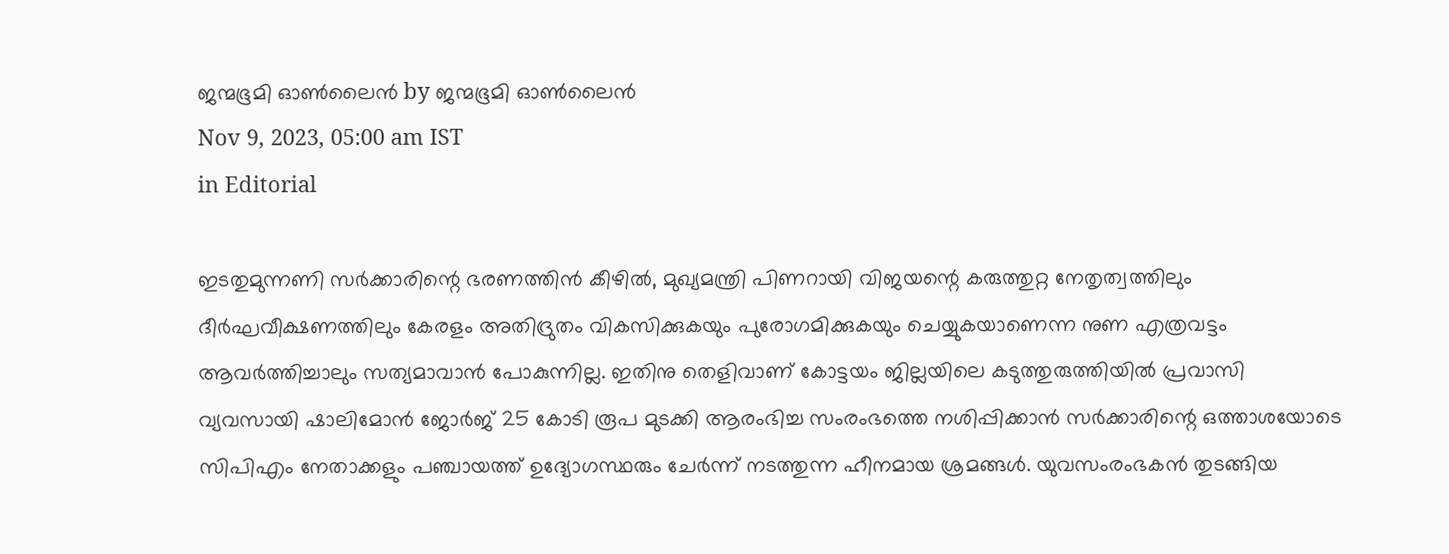ജന്മഭൂമി ഓണ്‍ലൈന്‍ by ജന്മഭൂമി ഓണ്‍ലൈന്‍
Nov 9, 2023, 05:00 am IST
in Editorial

ഇടതുമുന്നണി സര്‍ക്കാരിന്റെ ഭരണത്തിന്‍ കീഴില്‍, മുഖ്യമന്ത്രി പിണറായി വിജയന്റെ കരുത്തുറ്റ നേതൃത്വത്തിലും ദീര്‍ഘവീക്ഷണത്തിലും കേരളം അതിദ്രുതം വികസിക്കുകയും പുരോഗമിക്കുകയും ചെയ്യുകയാണെന്ന നുണ എത്രവട്ടം ആവര്‍ത്തിച്ചാലും സത്യമാവാന്‍ പോകുന്നില്ല. ഇതിനു തെളിവാണ് കോട്ടയം ജില്ലയിലെ കടുത്തുരുത്തിയില്‍ പ്രവാസി വ്യവസായി ഷാലിമോന്‍ ജോര്‍ജ് 25 കോടി രൂപ മുടക്കി ആരംഭിച്ച സംരംഭത്തെ നശിപ്പിക്കാന്‍ സര്‍ക്കാരിന്റെ ഒത്താശയോടെ സിപിഎം നേതാക്കളും പഞ്ചായത്ത് ഉദ്യോഗസ്ഥരും ചേര്‍ന്ന് നടത്തുന്ന ഹീനമായ ശ്രമങ്ങള്‍. യുവസംരംഭകന്‍ തുടങ്ങിയ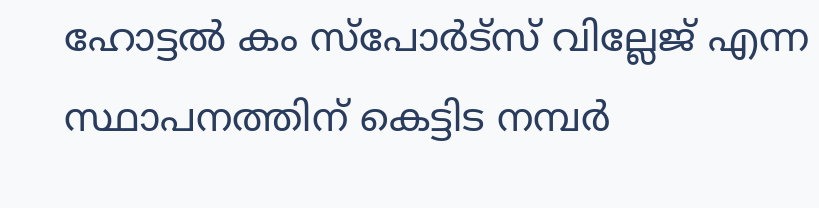ഹോട്ടല്‍ കം സ്‌പോര്‍ട്‌സ് വില്ലേജ് എന്ന സ്ഥാപനത്തിന് കെട്ടിട നമ്പര്‍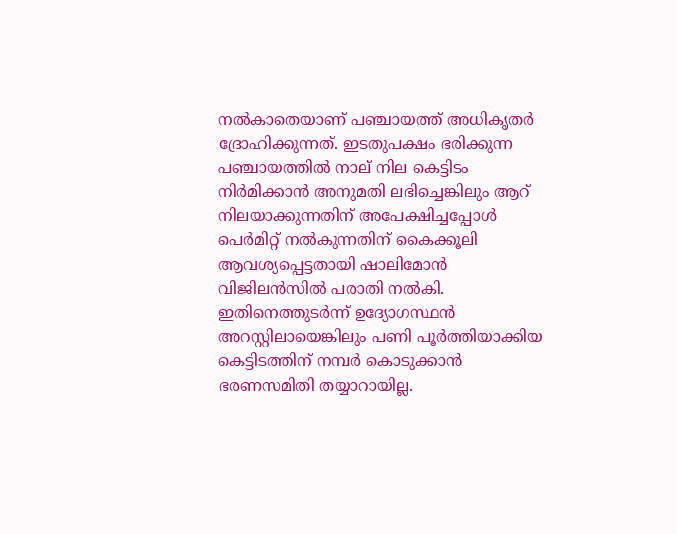നല്‍കാതെയാണ് പഞ്ചായത്ത് അധികൃതര്‍ ദ്രോഹിക്കുന്നത്. ഇടതുപക്ഷം ഭരിക്കുന്ന പഞ്ചായത്തില്‍ നാല് നില കെട്ടിടം നിര്‍മിക്കാന്‍ അനുമതി ലഭിച്ചെങ്കിലും ആറ് നിലയാക്കുന്നതിന് അപേക്ഷിച്ചപ്പോള്‍ പെര്‍മിറ്റ് നല്‍കുന്നതിന് കൈക്കൂലി ആവശ്യപ്പെട്ടതായി ഷാലിമോന്‍ വിജിലന്‍സില്‍ പരാതി നല്‍കി. ഇതിനെത്തുടര്‍ന്ന് ഉദ്യോഗസ്ഥന്‍ അറസ്റ്റിലായെങ്കിലും പണി പൂര്‍ത്തിയാക്കിയ കെട്ടിടത്തിന് നമ്പര്‍ കൊടുക്കാന്‍ ഭരണസമിതി തയ്യാറായില്ല.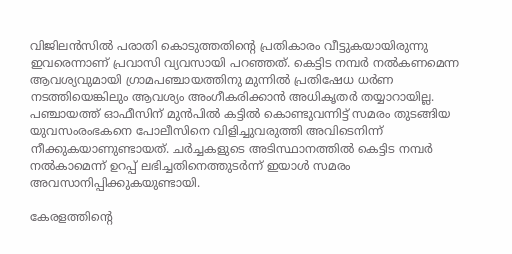വിജിലന്‍സില്‍ പരാതി കൊടുത്തതിന്റെ പ്രതികാരം വീട്ടുകയായിരുന്നു ഇവരെന്നാണ് പ്രവാസി വ്യവസായി പറഞ്ഞത്. കെട്ടിട നമ്പര്‍ നല്‍കണമെന്ന ആവശ്യവുമായി ഗ്രാമപഞ്ചായത്തിനു മുന്നില്‍ പ്രതിഷേധ ധര്‍ണ നടത്തിയെങ്കിലും ആവശ്യം അംഗീകരിക്കാന്‍ അധികൃതര്‍ തയ്യാറായില്ല. പഞ്ചായത്ത് ഓഫീസിന് മുന്‍പില്‍ കട്ടില്‍ കൊണ്ടുവന്നിട്ട് സമരം തുടങ്ങിയ യുവസംരംഭകനെ പോലീസിനെ വിളിച്ചുവരുത്തി അവിടെനിന്ന് നീക്കുകയാണുണ്ടായത്. ചര്‍ച്ചകളുടെ അടിസ്ഥാനത്തില്‍ കെട്ടിട നമ്പര്‍ നല്‍കാമെന്ന് ഉറപ്പ് ലഭിച്ചതിനെത്തുടര്‍ന്ന് ഇയാള്‍ സമരം അവസാനിപ്പിക്കുകയുണ്ടായി.

കേരളത്തിന്റെ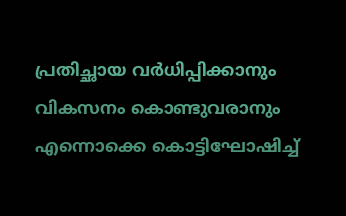പ്രതിച്ഛായ വര്‍ധിപ്പിക്കാനും വികസനം കൊണ്ടുവരാനും എന്നൊക്കെ കൊട്ടിഘോഷിച്ച്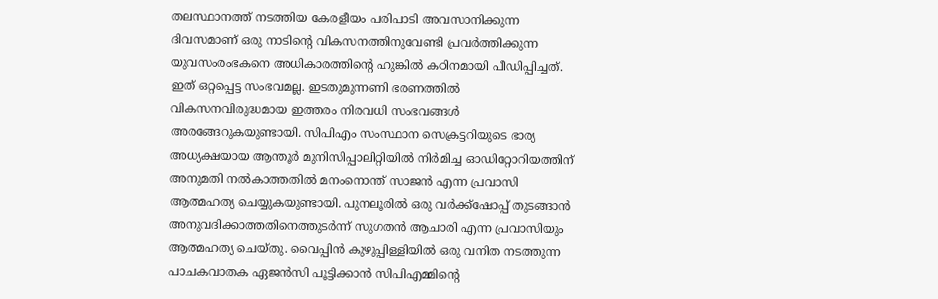തലസ്ഥാനത്ത് നടത്തിയ കേരളീയം പരിപാടി അവസാനിക്കുന്ന ദിവസമാണ് ഒരു നാടിന്റെ വികസനത്തിനുവേണ്ടി പ്രവര്‍ത്തിക്കുന്ന യുവസംരംഭകനെ അധികാരത്തിന്റെ ഹുങ്കില്‍ കഠിനമായി പീഡിപ്പിച്ചത്. ഇത് ഒറ്റപ്പെട്ട സംഭവമല്ല. ഇടതുമുന്നണി ഭരണത്തില്‍ വികസനവിരുദ്ധമായ ഇത്തരം നിരവധി സംഭവങ്ങള്‍ അരങ്ങേറുകയുണ്ടായി. സിപിഎം സംസ്ഥാന സെക്രട്ടറിയുടെ ഭാര്യ അധ്യക്ഷയായ ആന്തൂര്‍ മുനിസിപ്പാലിറ്റിയില്‍ നിര്‍മിച്ച ഓഡിറ്റോറിയത്തിന് അനുമതി നല്‍കാത്തതില്‍ മനംനൊന്ത് സാജന്‍ എന്ന പ്രവാസി ആത്മഹത്യ ചെയ്യുകയുണ്ടായി. പുനലൂരില്‍ ഒരു വര്‍ക്ക്‌ഷോപ്പ് തുടങ്ങാന്‍ അനുവദിക്കാത്തതിനെത്തുടര്‍ന്ന് സുഗതന്‍ ആചാരി എന്ന പ്രവാസിയും ആത്മഹത്യ ചെയ്തു. വൈപ്പിന്‍ കുഴുപ്പിള്ളിയില്‍ ഒരു വനിത നടത്തുന്ന പാചകവാതക ഏജന്‍സി പൂട്ടിക്കാന്‍ സിപിഎമ്മിന്റെ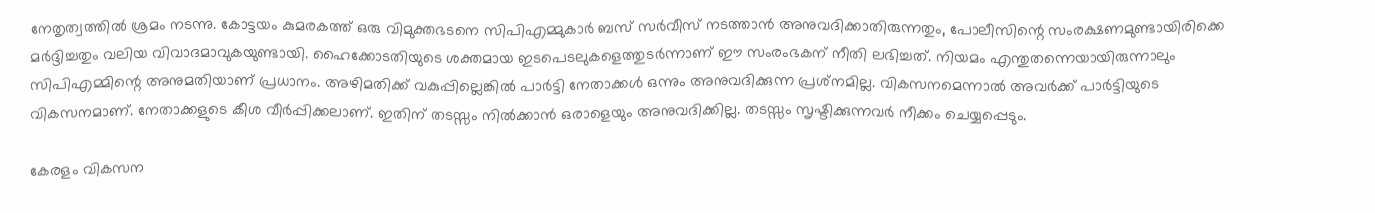നേതൃത്വത്തില്‍ ശ്രമം നടന്നു. കോട്ടയം കുമരകത്ത് ഒരു വിമുക്തഭടനെ സിപിഎമ്മുകാര്‍ ബസ് സര്‍വീസ് നടത്താന്‍ അനുവദിക്കാതിരുന്നതും, പോലീസിന്റെ സംരക്ഷണമുണ്ടായിരിക്കെ മര്‍ദ്ദിച്ചതും വലിയ വിവാദമാവുകയുണ്ടായി. ഹൈക്കോടതിയുടെ ശക്തമായ ഇടപെടലുകളെത്തുടര്‍ന്നാണ് ഈ സംരംഭകന് നീതി ലഭിച്ചത്. നിയമം എന്തുതന്നെയായിരുന്നാലും സിപിഎമ്മിന്റെ അനുമതിയാണ് പ്രധാനം. അഴിമതിക്ക് വകുപ്പില്ലെങ്കില്‍ പാര്‍ട്ടി നേതാക്കള്‍ ഒന്നും അനുവദിക്കുന്ന പ്രശ്‌നമില്ല. വികസനമെന്നാല്‍ അവര്‍ക്ക് പാര്‍ട്ടിയുടെ വികസനമാണ്. നേതാക്കളുടെ കീശ വീര്‍പ്പിക്കലാണ്. ഇതിന് തടസ്സം നില്‍ക്കാന്‍ ഒരാളെയും അനുവദിക്കില്ല. തടസ്സം സൃഷ്ടിക്കുന്നവര്‍ നീക്കം ചെയ്യപ്പെടും.

കേരളം വികസന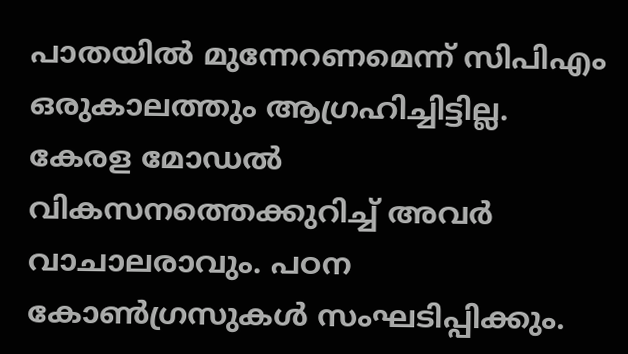പാതയില്‍ മുന്നേറണമെന്ന് സിപിഎം ഒരുകാലത്തും ആഗ്രഹിച്ചിട്ടില്ല. കേരള മോഡല്‍ വികസനത്തെക്കുറിച്ച് അവര്‍ വാചാലരാവും. പഠന കോണ്‍ഗ്രസുകള്‍ സംഘടിപ്പിക്കും.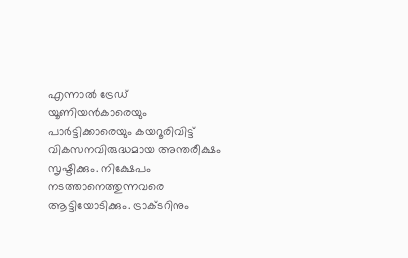എന്നാല്‍ ട്രേഡ് യൂണിയന്‍കാരെയും പാര്‍ട്ടിക്കാരെയും കയറൂരിവിട്ട് വികസനവിരുദ്ധമായ അന്തരീക്ഷം സൃഷ്ടിക്കും. നിക്ഷേപം നടത്താനെത്തുന്നവരെ ആട്ടിയോടിക്കും. ട്രാക്ടറിനും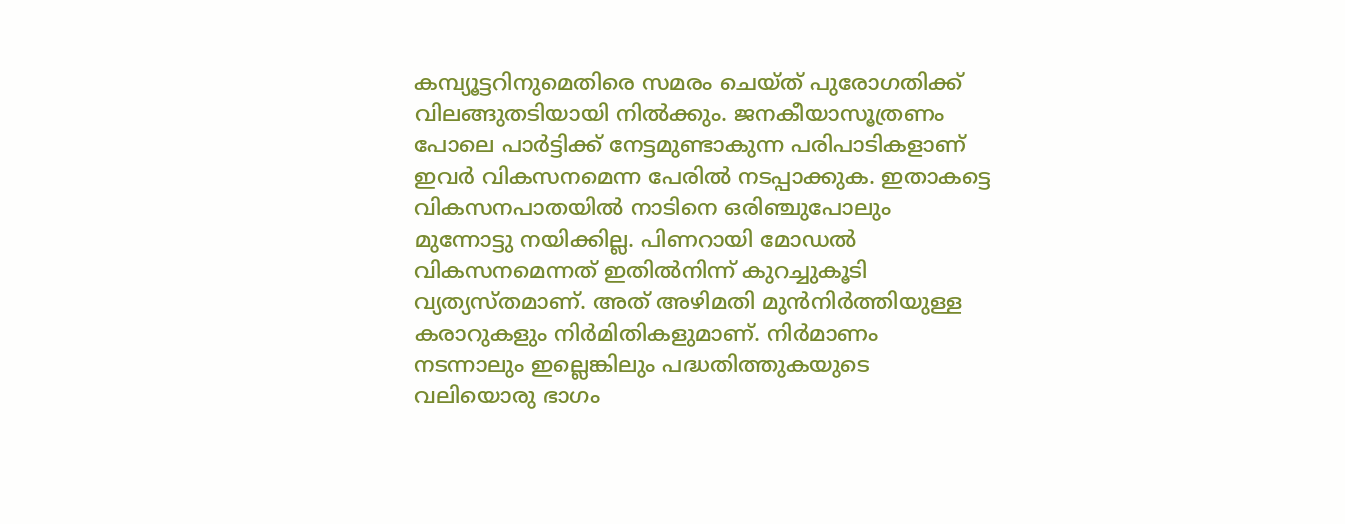കമ്പ്യൂട്ടറിനുമെതിരെ സമരം ചെയ്ത് പുരോഗതിക്ക് വിലങ്ങുതടിയായി നില്‍ക്കും. ജനകീയാസൂത്രണം പോലെ പാര്‍ട്ടിക്ക് നേട്ടമുണ്ടാകുന്ന പരിപാടികളാണ് ഇവര്‍ വികസനമെന്ന പേരില്‍ നടപ്പാക്കുക. ഇതാകട്ടെ വികസനപാതയില്‍ നാടിനെ ഒരിഞ്ചുപോലും മുന്നോട്ടു നയിക്കില്ല. പിണറായി മോഡല്‍ വികസനമെന്നത് ഇതില്‍നിന്ന് കുറച്ചുകൂടി വ്യത്യസ്തമാണ്. അത് അഴിമതി മുന്‍നിര്‍ത്തിയുള്ള കരാറുകളും നിര്‍മിതികളുമാണ്. നിര്‍മാണം നടന്നാലും ഇല്ലെങ്കിലും പദ്ധതിത്തുകയുടെ വലിയൊരു ഭാഗം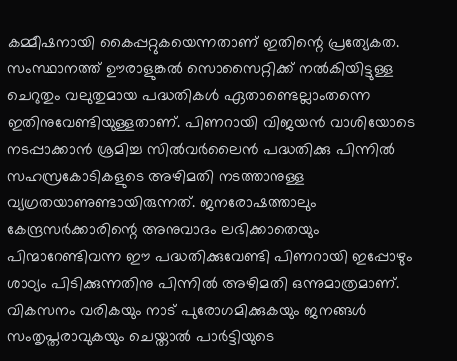കമ്മീഷനായി കൈപ്പറ്റുകയെന്നതാണ് ഇതിന്റെ പ്രത്യേകത. സംസ്ഥാനത്ത് ഊരാളുങ്കല്‍ സൊസൈറ്റിക്ക് നല്‍കിയിട്ടുള്ള ചെറുതും വലുതുമായ പദ്ധതികള്‍ ഏതാണ്ടെല്ലാംതന്നെ ഇതിനുവേണ്ടിയുള്ളതാണ്. പിണറായി വിജയന്‍ വാശിയോടെ നടപ്പാക്കാന്‍ ശ്രമിച്ച സില്‍വര്‍ലൈന്‍ പദ്ധതിക്കു പിന്നില്‍ സഹസ്രകോടികളുടെ അഴിമതി നടത്താനുള്ള വ്യഗ്രതയാണുണ്ടായിരുന്നത്. ജനരോഷത്താലും കേന്ദ്രസര്‍ക്കാരിന്റെ അനുവാദം ലഭിക്കാതെയും പിന്മാറേണ്ടിവന്ന ഈ പദ്ധതിക്കുവേണ്ടി പിണറായി ഇപ്പോഴും ശാഠ്യം പിടിക്കുന്നതിനു പിന്നില്‍ അഴിമതി ഒന്നുമാത്രമാണ്. വികസനം വരികയും നാട് പുരോഗമിക്കുകയും ജനങ്ങള്‍ സംതൃപ്തരാവുകയും ചെയ്താല്‍ പാര്‍ട്ടിയുടെ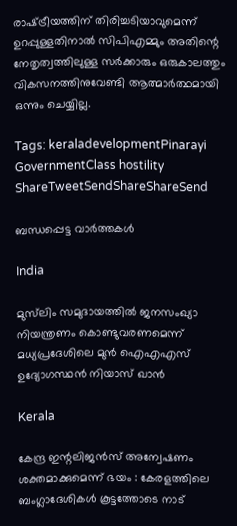രാഷ്‌ട്രീയത്തിന് തിരിച്ചടിയാവുമെന്ന് ഉറപ്പുള്ളതിനാല്‍ സിപിഎമ്മും അതിന്റെ നേതൃത്വത്തിലുള്ള സര്‍ക്കാരും ഒരുകാലത്തും വികസനത്തിനുവേണ്ടി ആത്മാര്‍ത്ഥമായി ഒന്നും ചെയ്യില്ല.

Tags: keraladevelopmentPinarayi GovernmentClass hostility
ShareTweetSendShareShareSend

ബന്ധപ്പെട്ട വാര്‍ത്തകള്‍

India

മുസ്‌ലിം സമുദായത്തിൽ ജനസംഖ്യാ നിയന്ത്രണം കൊണ്ടുവരണമെന്ന് മധ്യപ്രദേശിലെ മുന്‍ ഐഎഎസ് ഉദ്യോഗസ്ഥന്‍ നിയാസ് ഖാന്‍

Kerala

കേന്ദ്ര ഇന്റലിജൻസ് അന്വേഷണം ശക്തമാക്കുമെന്ന് ഭയം : കേരളത്തിലെ ബംഗ്ലാദേശികൾ കൂട്ടത്തോടെ നാട്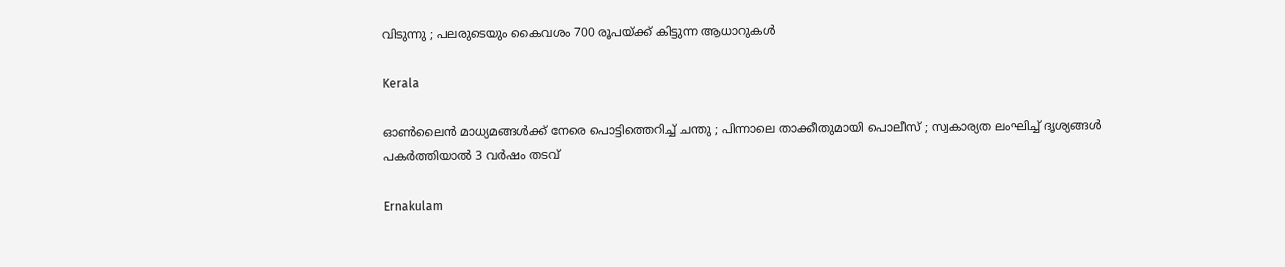വിടുന്നു ; പലരുടെയും കൈവശം 700 രൂപയ്‌ക്ക് കിട്ടുന്ന ആധാറുകൾ

Kerala

ഓൺലൈൻ മാധ്യമങ്ങൾക്ക് നേരെ പൊട്ടിത്തെറിച്ച് ചന്തു ; പിന്നാലെ താക്കീതുമായി പൊലീസ് ; സ്വകാര്യത ലംഘിച്ച് ദൃശ്യങ്ങൾ പകർത്തിയാൽ 3 വർഷം തടവ്

Ernakulam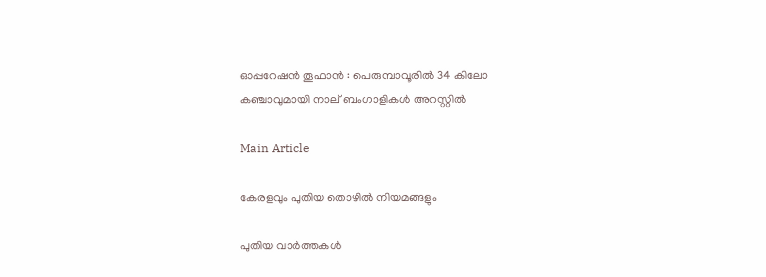ഓപ്പറേഷൻ തൂഫാൻ : പെരുമ്പാവൂരിൽ 34 കിലോ കഞ്ചാവുമായി നാല് ബംഗാളികൾ അറസ്റ്റിൽ

Main Article

കേരളവും പുതിയ തൊഴില്‍ നിയമങ്ങളും

പുതിയ വാര്‍ത്തകള്‍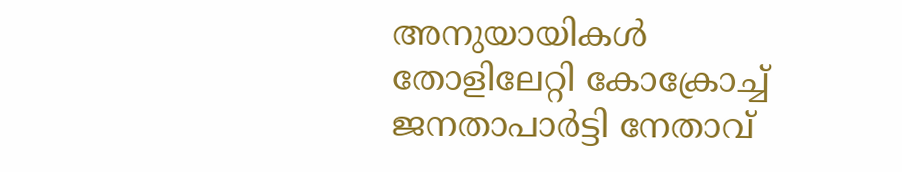അനുയായികള്‍ തോളിലേറ്റി കോക്രോച്ച് ജനതാപാര്‍ട്ടി നേതാവ്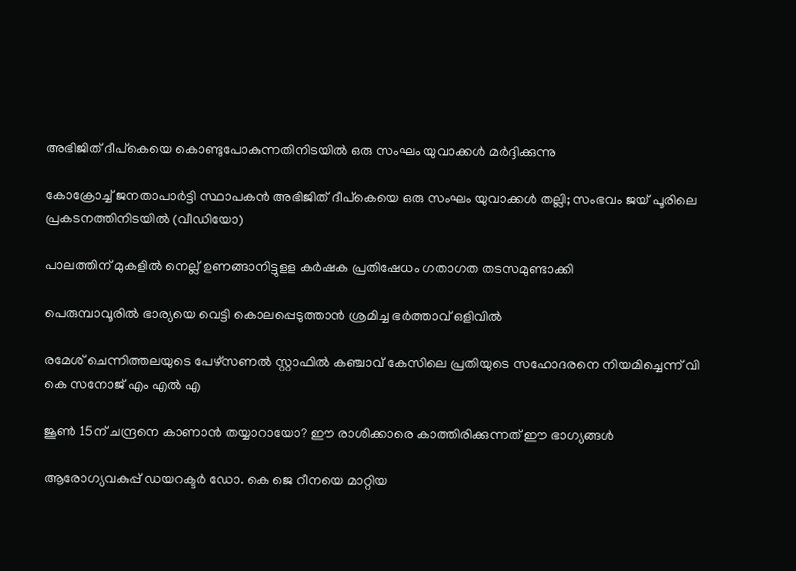അഭിജിത് ദീപ്കെയെ കൊണ്ടുപോകുന്നതിനിടയില്‍ ഒരു സംഘം യുവാക്കള്‍ മര്‍ദ്ദിക്കുന്നു

കോക്രോച്ച് ജനതാപാര്‍ട്ടി സ്ഥാപകന്‍ അഭിജിത് ദീപ്കെയെ ഒരു സംഘം യുവാക്കള്‍ തല്ലി; സംഭവം ജയ് പൂരിലെ പ്രകടനത്തിനിടയില്‍ (വീഡിയോ)

പാലത്തിന് മുകളില്‍ നെല്ല് ഉണങ്ങാനിട്ടുളള കര്‍ഷക പ്രതിഷേധം ഗതാഗത തടസമുണ്ടാക്കി

പെരുമ്പാവൂരില്‍ ഭാര്യയെ വെട്ടി കൊലപ്പെടുത്താന്‍ ശ്രമിച്ച ഭര്‍ത്താവ് ഒളിവില്‍

രമേശ് ചെന്നിത്തലയുടെ പേഴ്‌സണല്‍ സ്റ്റാഫില്‍ കഞ്ചാവ് കേസിലെ പ്രതിയുടെ സഹോദരനെ നിയമിച്ചെന്ന് വി കെ സനോജ് എം എല്‍ എ

ജൂണ്‍ 15ന് ചന്ദ്രനെ കാണാന്‍ തയ്യാറായോ? ഈ രാശിക്കാരെ കാത്തിരിക്കുന്നത് ഈ ഭാഗ്യങ്ങള്‍

ആരോഗ്യവകുപ്പ് ഡയറക്ടര്‍ ഡോ. കെ ജെ റീനയെ മാറ്റിയ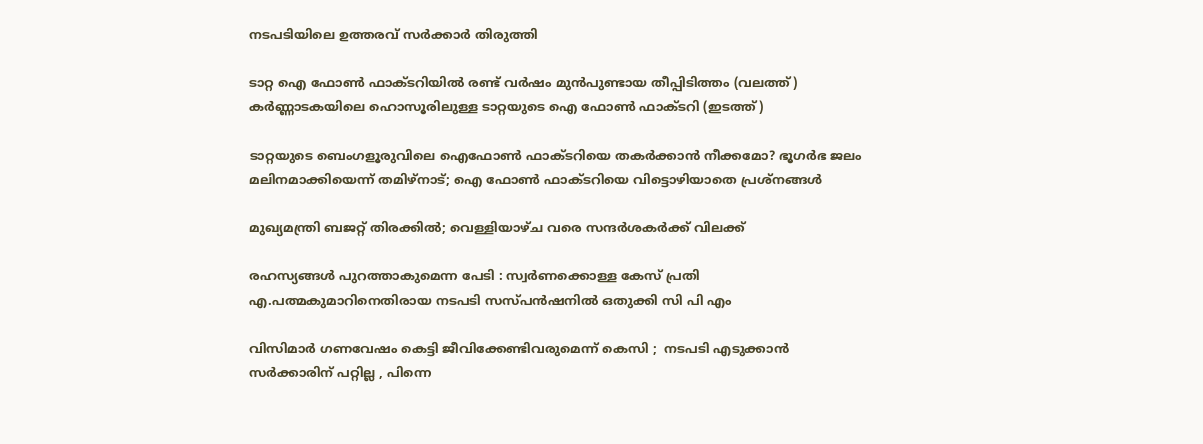നടപടിയിലെ ഉത്തരവ് സര്‍ക്കാര്‍ തിരുത്തി

ടാറ്റ ഐ ഫോണ്‍ ഫാക്ടറിയില്‍ രണ്ട് വര്‍ഷം മുന്‍പുണ്ടായ തീപ്പിടിത്തം (വലത്ത്) കര്‍ണ്ണാടകയിലെ ഹൊസൂരിലുള്ള ടാറ്റയുടെ ഐ ഫോണ്‍ ഫാക്ടറി (ഇടത്ത്)

ടാറ്റയുടെ ബെംഗളൂരുവിലെ ഐഫോണ്‍ ഫാക്ടറിയെ തകര്‍ക്കാന്‍ നീക്കമോ? ഭൂഗര്‍ഭ ജലം മലിനമാക്കിയെന്ന് തമിഴ്നാട്; ഐ ഫോണ്‍ ഫാക്ടറിയെ വിട്ടൊഴിയാതെ പ്രശ്നങ്ങള്‍

മുഖ്യമന്ത്രി ബജറ്റ് തിരക്കില്‍; വെള്ളിയാഴ്ച വരെ സന്ദര്‍ശകര്‍ക്ക് വിലക്ക്

രഹസ്യങ്ങള്‍ പുറത്താകുമെന്ന പേടി : സ്വര്‍ണക്കൊള്ള കേസ് പ്രതി എ.പത്മകുമാറിനെതിരായ നടപടി സസ്പന്‍ഷനില്‍ ഒതുക്കി സി പി എം

വിസിമാർ ഗണവേഷം കെട്ടി ജീവിക്കേണ്ടിവരുമെന്ന് കെസി ;  നടപടി എടുക്കാൻ സർക്കാരിന് പറ്റില്ല , പിന്നെ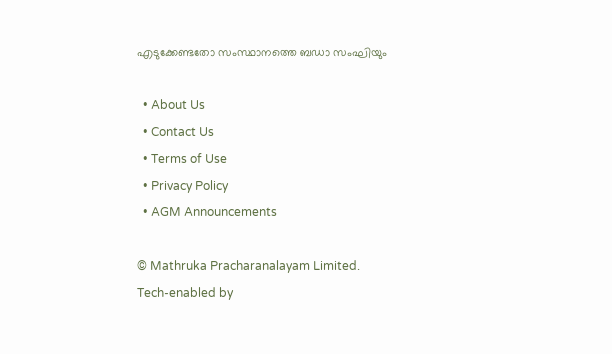എടുക്കേണ്ടതോ സംസ്ഥാനത്തെ ബഡാ സംഘിയും

  • About Us
  • Contact Us
  • Terms of Use
  • Privacy Policy
  • AGM Announcements

© Mathruka Pracharanalayam Limited.
Tech-enabled by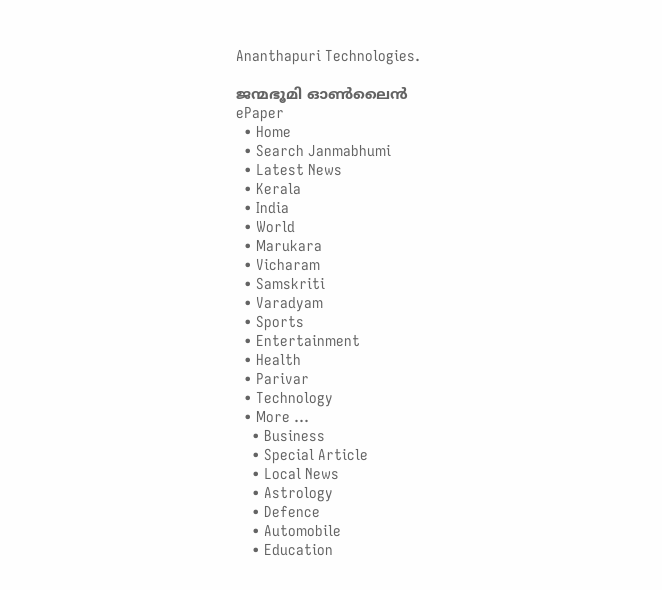Ananthapuri Technologies.

ജന്മഭൂമി ഓണ്‍ലൈന്‍
ePaper
  • Home
  • Search Janmabhumi
  • Latest News
  • Kerala
  • India
  • World
  • Marukara
  • Vicharam
  • Samskriti
  • Varadyam
  • Sports
  • Entertainment
  • Health
  • Parivar
  • Technology
  • More …
    • Business
    • Special Article
    • Local News
    • Astrology
    • Defence
    • Automobile
    • Education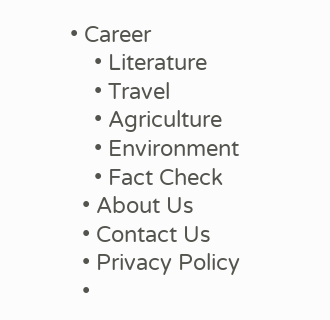• Career
    • Literature
    • Travel
    • Agriculture
    • Environment
    • Fact Check
  • About Us
  • Contact Us
  • Privacy Policy
  •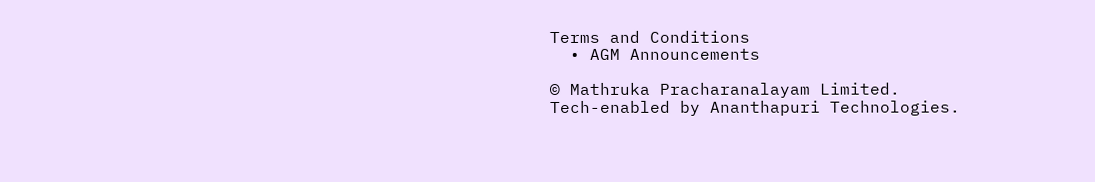Terms and Conditions
  • AGM Announcements

© Mathruka Pracharanalayam Limited.
Tech-enabled by Ananthapuri Technologies.